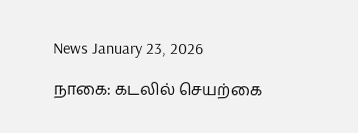News January 23, 2026

நாகை: கடலில் செயற்கை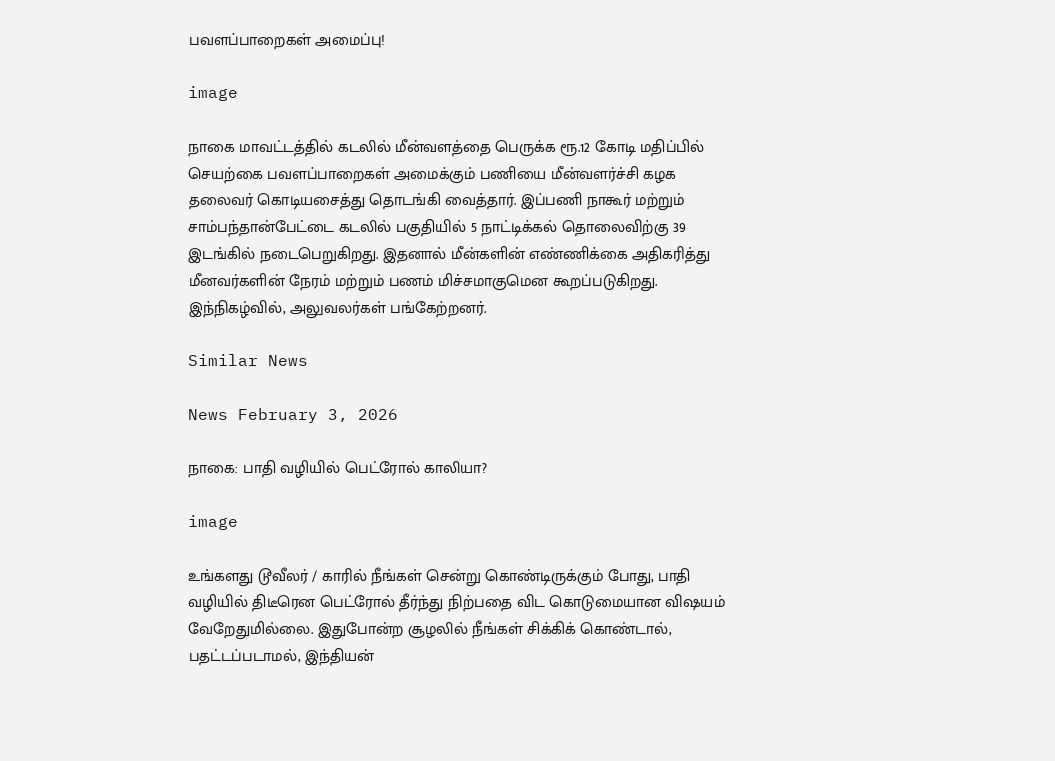பவளப்பாறைகள் அமைப்பு!

image

நாகை மாவட்டத்தில் கடலில் மீன்வளத்தை பெருக்க ரூ.12 கோடி மதிப்பில் செயற்கை பவளப்பாறைகள் அமைக்கும் பணியை மீன்வளர்ச்சி கழக தலைவர் கொடியசைத்து தொடங்கி வைத்தார். இப்பணி நாகூர் மற்றும் சாம்பந்தான்பேட்டை கடலில் பகுதியில் 5 நாட்டிக்கல் தொலைவிற்கு 39 இடங்கில் நடைபெறுகிறது. இதனால் மீன்களின் எண்ணிக்கை அதிகரித்து மீனவர்களின் நேரம் மற்றும் பணம் மிச்சமாகுமென கூறப்படுகிறது. இந்நிகழ்வில், அலுவலர்கள் பங்கேற்றனர்.

Similar News

News February 3, 2026

நாகை: பாதி வழியில் பெட்ரோல் காலியா?

image

உங்களது டூவீலர் / காரில் நீங்கள் சென்று கொண்டிருக்கும் போது, பாதி வழியில் திடீரென பெட்ரோல் தீர்ந்து நிற்பதை விட கொடுமையான விஷயம் வேறேதுமில்லை. இதுபோன்ற சூழலில் நீங்கள் சிக்கிக் கொண்டால், பதட்டப்படாமல், இந்தியன்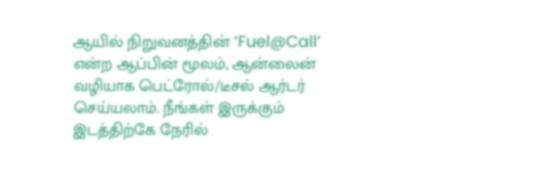ஆயில் நிறுவனத்தின் ‘Fuel@Call’ என்ற ஆப்பின் மூலம், ஆன்லைன் வழியாக பெட்ரோல்/டீசல் ஆர்டர் செய்யலாம். நீங்கள் இருக்கும் இடத்திற்கே நேரில்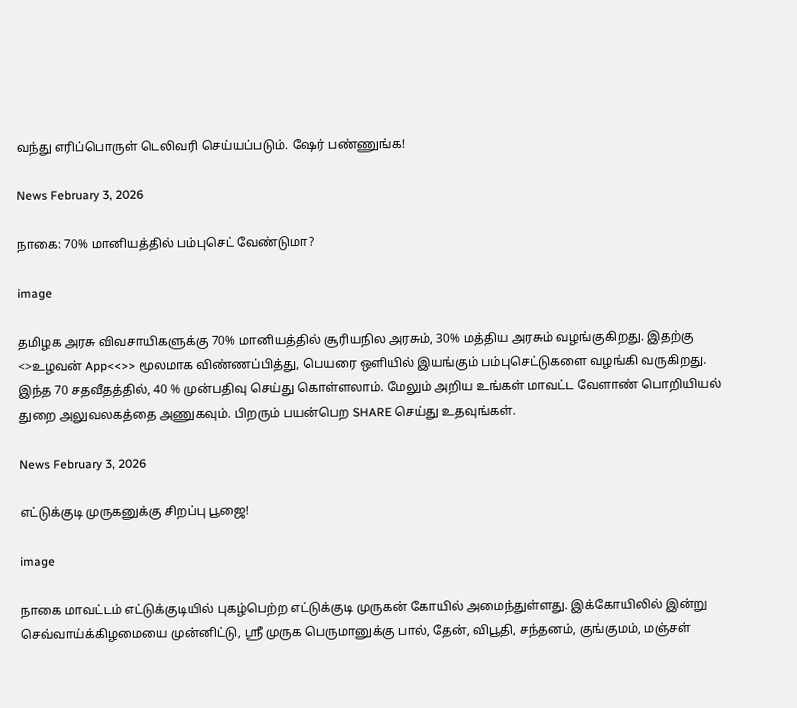வந்து எரிப்பொருள் டெலிவரி செய்யப்படும். ஷேர் பண்ணுங்க!

News February 3, 2026

நாகை: 70% மானியத்தில் பம்புசெட் வேண்டுமா?

image

தமிழக அரசு விவசாயிகளுக்கு 70% மானியத்தில் சூரியநில அரசும், 30% மத்திய அரசும் வழங்குகிறது. இதற்கு <>உழவன் App<<>> மூலமாக விண்ணப்பித்து, பெயரை ஒளியில் இயங்கும் பம்புசெட்டுகளை வழங்கி வருகிறது. இந்த 70 சதவீதத்தில், 40 % முன்பதிவு செய்து கொள்ளலாம். மேலும் அறிய உங்கள் மாவட்ட வேளாண் பொறியியல் துறை அலுவலகத்தை அணுகவும். பிறரும் பயன்பெற SHARE செய்து உதவுங்கள்.

News February 3, 2026

எட்டுக்குடி முருகனுக்கு சிறப்பு பூஜை!

image

நாகை மாவட்டம் எட்டுக்குடியில் புகழ்பெற்ற எட்டுக்குடி முருகன் கோயில் அமைந்துள்ளது. இக்கோயிலில் இன்று செவ்வாய்க்கிழமையை முன்னிட்டு, ஶ்ரீ முருக பெருமானுக்கு பால், தேன், விபூதி, சந்தனம், குங்குமம், மஞ்சள்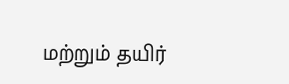மற்றும் தயிர்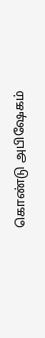கொண்டு அபிஷேகம்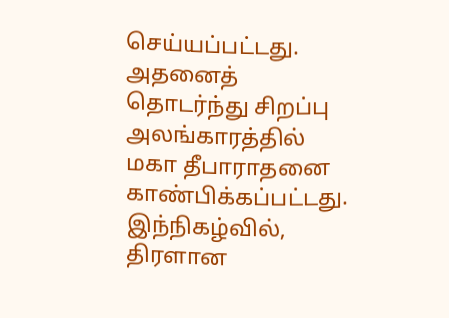செய்யப்பட்டது. அதனைத் தொடர்ந்து சிறப்பு அலங்காரத்தில் மகா தீபாராதனை காண்பிக்கப்பட்டது. இந்நிகழ்வில், திரளான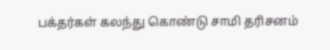பக்தர்கள் கலந்து கொண்டு சாமி தரிசனம்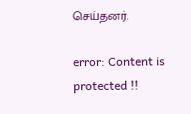செய்தனர்.

error: Content is protected !!